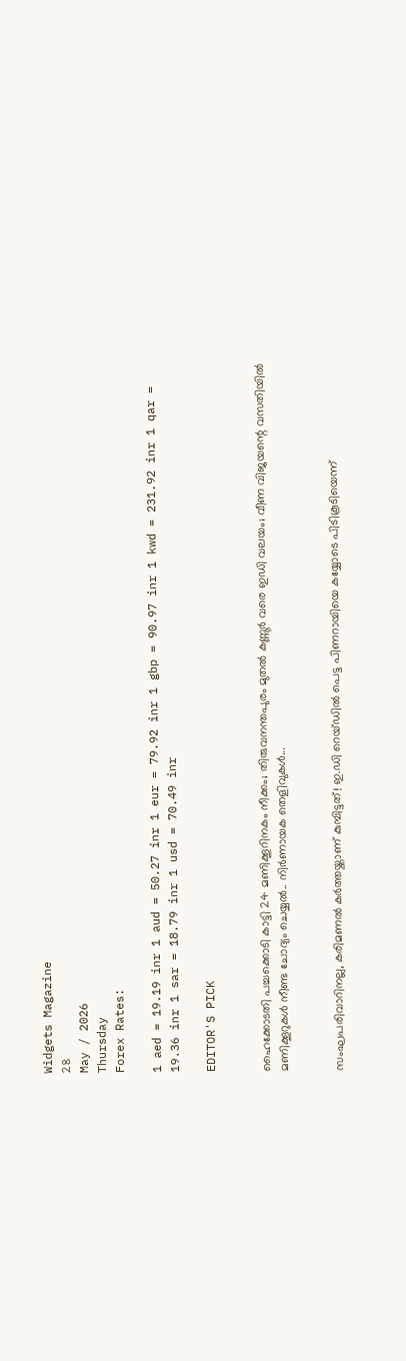Widgets Magazine
28
May / 2026
Thursday
Forex Rates:

1 aed = 19.19 inr 1 aud = 50.27 inr 1 eur = 79.92 inr 1 gbp = 90.97 inr 1 kwd = 231.92 inr 1 qar = 19.36 inr 1 sar = 18.79 inr 1 usd = 70.49 inr

EDITOR'S PICK


ഹൈക്കോടതി പച്ചക്കൊടി കാട്ടി 24 മണിക്കൂറിനകം നീക്കം; തിരുവനന്തപുരം മുതൽ കണ്ണൂർ വരെ ഇഡി വലയം; വീണ വിജയന്റെ വസതിയിൽ മണിക്കൂറുകൾ നീണ്ട ചോദ്യം ചെയ്യൽ.. നിർണായക തെളിവുകൾ...


സംഘപരിവാറിനല്ല, കരിമണൽ കർത്തയ്ക്കാണ് കുമ്പിട്ടത്! ഇ.ഡി റെയ്ഡിൽ പെട്ട പിണറായിയെ കയ്യോടെ പിടികൂടിയെന്ന്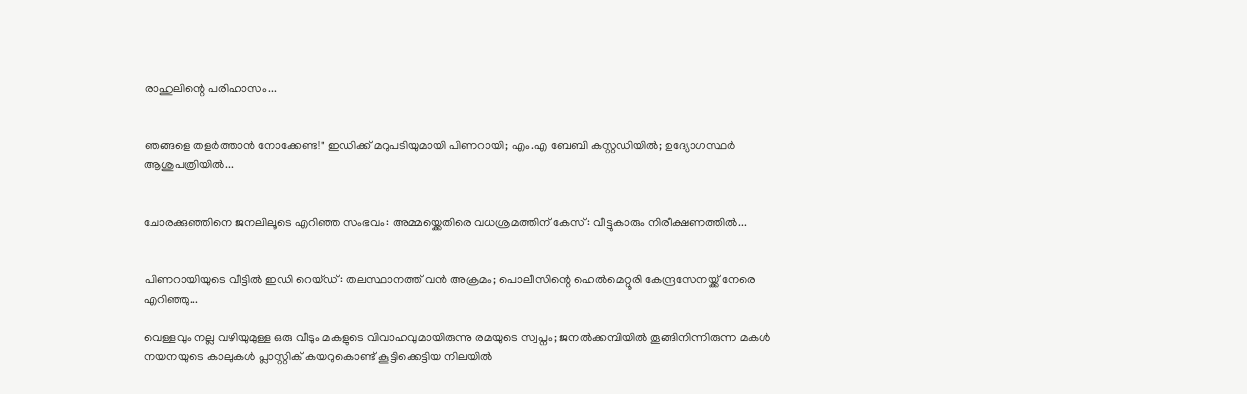രാഹുലിന്റെ പരിഹാസം...


ഞങ്ങളെ തളർത്താൻ നോക്കേണ്ട!" ഇഡിക്ക് മറുപടിയുമായി പിണറായി; എം.എ ബേബി കസ്റ്റഡിയിൽ; ഉദ്യോഗസ്ഥർ ആശുപത്രിയിൽ...


ചോരക്കുഞ്ഞിനെ ജനലിലൂടെ എറിഞ്ഞ സംഭവം: അമ്മയ്ക്കെതിരെ വധശ്രമത്തിന് കേസ്: വീട്ടുകാരും നിരീക്ഷണത്തിൽ...


പിണറായിയുടെ വീട്ടിൽ ഇഡി റെയ്ഡ്: തലസ്ഥാനത്ത് വൻ അക്രമം; പൊലീസിന്റെ ഹെൽമെറ്റൂരി കേന്ദ്രസേനയ്ക്ക് നേരെ എറിഞ്ഞു...

വെള്ളവും നല്ല വഴിയുമുള്ള ഒരു വീടും മകളുടെ വിവാഹവുമായിരുന്നു രമയുടെ സ്വപ്നം; ജനല്‍ക്കമ്പിയില്‍ തൂങ്ങിനിന്നിരുന്ന മകള്‍ നയനയുടെ കാലുകള്‍ പ്ലാസ്റ്റിക് കയറുകൊണ്ട് കൂട്ടിക്കെട്ടിയ നിലയിൽ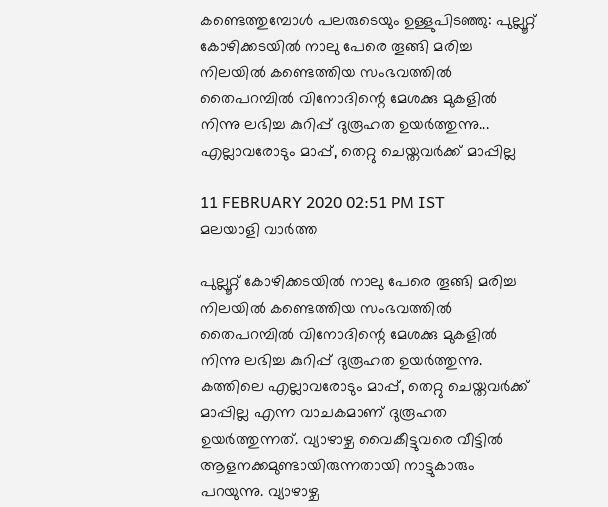കണ്ടെത്തുമ്പോൾ പലരുടെയും ഉള്ളുപിടഞ്ഞു: പുല്ലൂറ്റ് കോഴിക്കടയിൽ നാലു പേരെ തൂങ്ങി മരിച്ച നിലയിൽ കണ്ടെത്തിയ സംഭവത്തിൽ തൈപറമ്പിൽ വിനോദിന്റെ മേശക്കു മുകളിൽ നിന്നു ലഭിച്ച കുറിപ്പ് ദുരൂഹത ഉയർത്തുന്നു... എല്ലാവരോടും മാപ്പ്, തെറ്റു ചെയ്തവര്‍ക്ക് മാപ്പില്ല

11 FEBRUARY 2020 02:51 PM IST
മലയാളി വാര്‍ത്ത

പുല്ലൂറ്റ് കോഴിക്കടയിൽ നാലു പേരെ തൂങ്ങി മരിച്ച നിലയിൽ കണ്ടെത്തിയ സംഭവത്തിൽ തൈപറമ്പിൽ വിനോദിന്റെ മേശക്കു മുകളിൽ നിന്നു ലഭിച്ച കുറിപ്പ് ദുരൂഹത ഉയർത്തുന്നു. കത്തിലെ എല്ലാവരോടും മാപ്പ്, തെറ്റു ചെയ്തവര്‍ക്ക് മാപ്പില്ല എന്ന വാചകമാണ് ദുരൂഹത ഉയര്‍ത്തുന്നത്. വ്യാഴാഴ്ച വൈകീട്ടുവരെ വീട്ടില്‍ ആളനക്കമുണ്ടായിരുന്നതായി നാട്ടുകാരും പറയുന്നു. വ്യാഴാഴ്ച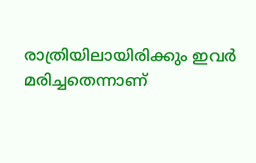രാത്രിയിലായിരിക്കും ഇവര്‍ മരിച്ചതെന്നാണ്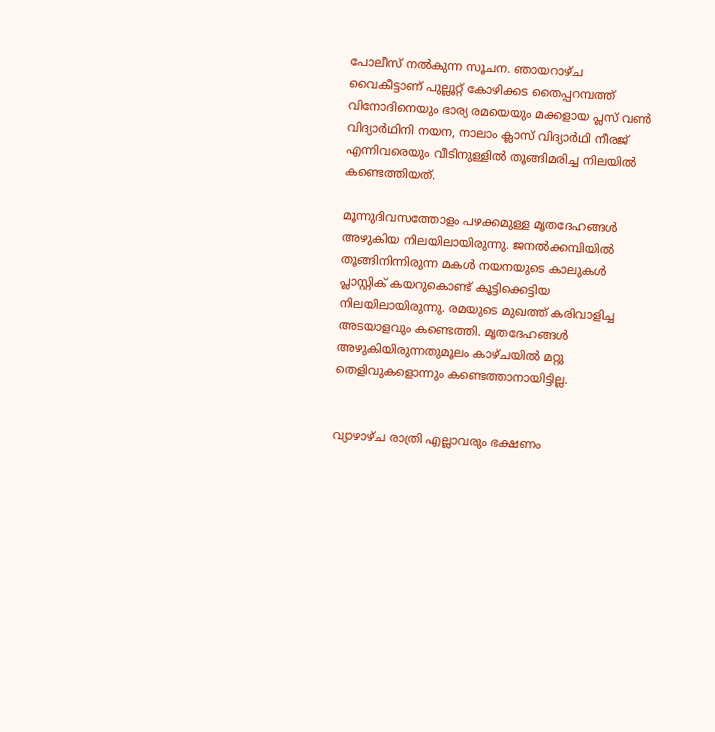പോലീസ് നല്‍കുന്ന സൂചന. ഞായറാഴ്ച വൈകീട്ടാണ് പുല്ലൂറ്റ് കോഴിക്കട തൈപ്പറമ്പത്ത് വിനോദിനെയും ഭാര്യ രമയെയും മക്കളായ പ്ലസ് വണ്‍ വിദ്യാര്‍ഥിനി നയന, നാലാം ക്ലാസ് വിദ്യാര്‍ഥി നീരജ് എന്നിവരെയും വീടിനുള്ളില്‍ തൂങ്ങിമരിച്ച നിലയില്‍ കണ്ടെത്തിയത്.

മൂന്നുദിവസത്തോളം പഴക്കമുള്ള മൃതദേഹങ്ങള്‍ അഴുകിയ നിലയിലായിരുന്നു. ജനല്‍ക്കമ്പിയില്‍ തൂങ്ങിനിന്നിരുന്ന മകള്‍ നയനയുടെ കാലുകള്‍ പ്ലാസ്റ്റിക് കയറുകൊണ്ട് കൂട്ടിക്കെട്ടിയ നിലയിലായിരുന്നു. രമയുടെ മുഖത്ത് കരിവാളിച്ച അടയാളവും കണ്ടെത്തി. മൃതദേഹങ്ങള്‍ അഴുകിയിരുന്നതുമൂലം കാഴ്ചയില്‍ മറ്റു തെളിവുകളൊന്നും കണ്ടെത്താനായിട്ടില്ല.


വ്യാഴാഴ്ച രാത്രി എല്ലാവരും ഭക്ഷണം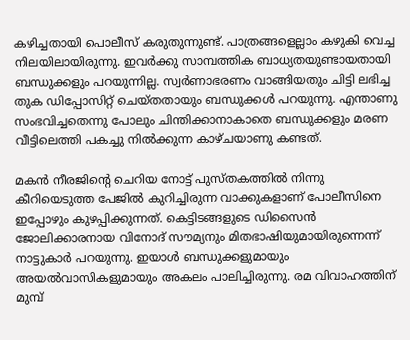കഴിച്ചതായി പൊലീസ് കരുതുന്നുണ്ട്. പാത്രങ്ങളെല്ലാം കഴുകി വെച്ച നിലയിലായിരുന്നു. ഇവർക്കു സാമ്പത്തിക ബാധ്യതയുണ്ടായതായി ബന്ധുക്കളും പറയുന്നില്ല. സ്വർണാഭരണം വാങ്ങിയതും ചിട്ടി ലഭിച്ച തുക ഡിപ്പോസിറ്റ് ചെയ്തതായും ബന്ധുക്കൾ പറയുന്നു. എന്താണു സംഭവിച്ചതെന്നു പോലും ചിന്തിക്കാനാകാതെ ബന്ധുക്കളും മരണ വീട്ടിലെത്തി പകച്ചു നിൽക്കുന്ന കാഴ്ചയാണു കണ്ടത്.

മകൻ നീരജിന്റെ ചെറിയ നോട്ട് പുസ്തകത്തിൽ നിന്നു കീറിയെടുത്ത പേജിൽ കുറിച്ചിരുന്ന വാക്കുകളാണ് പോലീസിനെ ഇപ്പോഴും കുഴപ്പിക്കുന്നത്. കെട്ടിടങ്ങളുടെ ഡിസൈന്‍ ജോലിക്കാരനായ വിനോദ് സൗമ്യനും മിതഭാഷിയുമായിരുന്നെന്ന് നാട്ടുകാര്‍ പറയുന്നു. ഇയാള്‍ ബന്ധുക്കളുമായും അയല്‍വാസികളുമായും അകലം പാലിച്ചിരുന്നു. രമ വിവാഹത്തിന് മുമ്പ്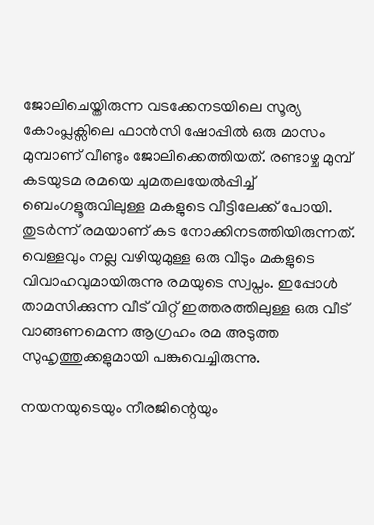ജോലിചെയ്തിരുന്ന വടക്കേനടയിലെ സൂര്യ കോംപ്ലക്സിലെ ഫാന്‍സി ഷോപ്പില്‍ ഒരു മാസം മുമ്പാണ് വീണ്ടും ജോലിക്കെത്തിയത്. രണ്ടാഴ്ച മുമ്പ് കടയുടമ രമയെ ചുമതലയേല്‍പ്പിച്ച് ബെംഗളൂരുവിലുള്ള മകളുടെ വീട്ടിലേക്ക് പോയി. തുടര്‍ന്ന് രമയാണ് കട നോക്കിനടത്തിയിരുന്നത്. വെള്ളവും നല്ല വഴിയുമുള്ള ഒരു വീടും മകളുടെ വിവാഹവുമായിരുന്നു രമയുടെ സ്വപ്നം. ഇപ്പോള്‍ താമസിക്കുന്ന വീട് വിറ്റ് ഇത്തരത്തിലുള്ള ഒരു വീട് വാങ്ങണമെന്ന ആഗ്രഹം രമ അടുത്ത സുഹൃത്തുക്കളുമായി പങ്കുവെച്ചിരുന്നു.

നയനയുടെയും നീരജിന്റെയും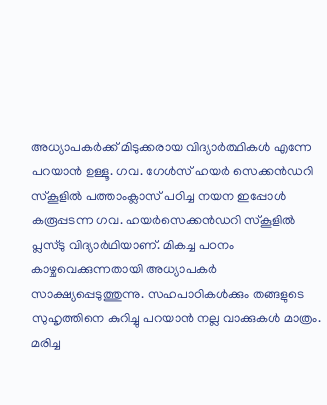അധ്യാപകർക്ക് മിടുക്കരായ വിദ്യാർത്ഥികൾ എന്നേ പറയാൻ ഉള്ളൂ. ഗവ. ഗേൾസ് ഹയർ സെക്കൻഡറി സ്കൂളിൽ പത്താംക്ലാസ് പഠിച്ച നയന ഇപ്പോൾ കരൂപ്പടന്ന ഗവ. ഹയർസെക്കൻഡറി സ്കൂളിൽ പ്ലസ്ടു വിദ്യാർഥിയാണ്. മികച്ച പഠനം കാഴ്ചവെക്കുന്നതായി അധ്യാപകർ സാക്ഷ്യപ്പെടുത്തുന്നു. സഹപാഠികൾക്കും തങ്ങളുടെ സുഹൃത്തിനെ കുറിച്ചു പറയാൻ നല്ല വാക്കുകൾ മാത്രം. മരിച്ച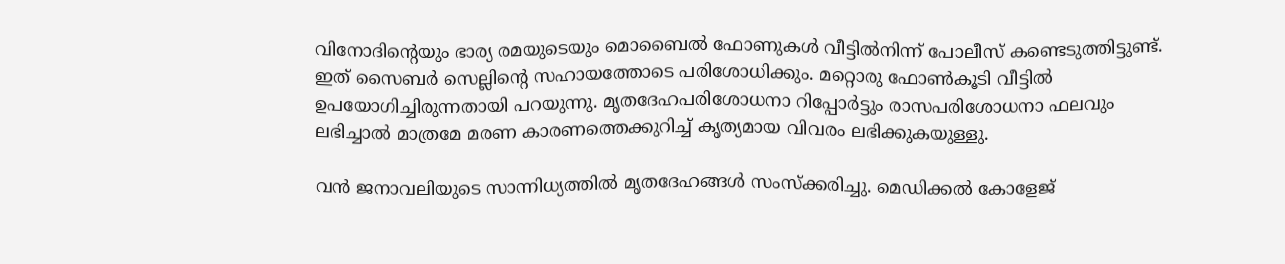വിനോദിന്റെയും ഭാര്യ രമയുടെയും മൊബൈല്‍ ഫോണുകള്‍ വീട്ടില്‍നിന്ന് പോലീസ് കണ്ടെടുത്തിട്ടുണ്ട്. ഇത് സൈബര്‍ സെല്ലിന്റെ സഹായത്തോടെ പരിശോധിക്കും. മറ്റൊരു ഫോണ്‍കൂടി വീട്ടില്‍ ഉപയോഗിച്ചിരുന്നതായി പറയുന്നു. മൃതദേഹപരിശോധനാ റിപ്പോര്‍ട്ടും രാസപരിശോധനാ ഫലവും ലഭിച്ചാല്‍ മാത്രമേ മരണ കാരണത്തെക്കുറിച്ച് കൃത്യമായ വിവരം ലഭിക്കുകയുള്ളു.

വന്‍ ജനാവലിയുടെ സാന്നിധ്യത്തില്‍ മൃതദേഹങ്ങൾ സംസ്‌ക്കരിച്ചു. മെഡിക്കല്‍ കോളേജ്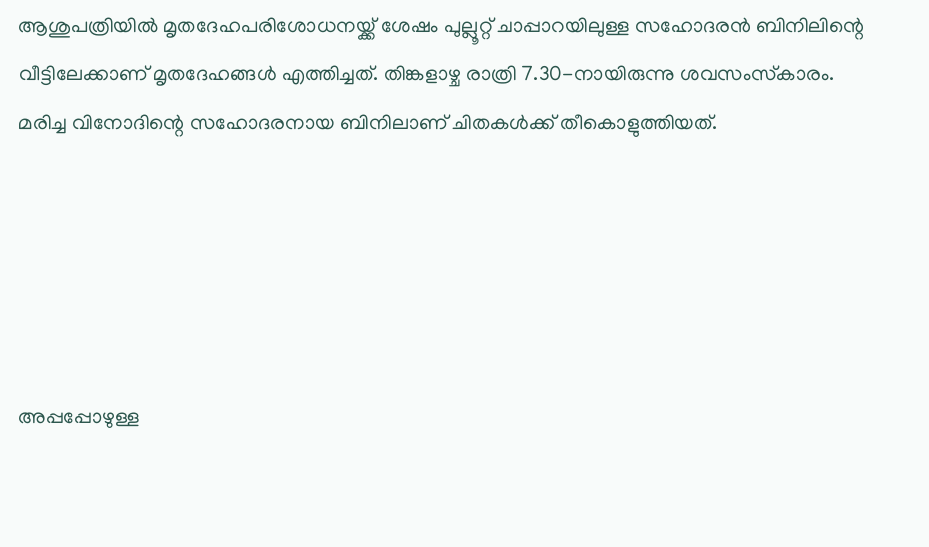ആശുപത്രിയില്‍ മൃതദേഹപരിശോധനയ്ക്ക് ശേഷം പുല്ലൂറ്റ് ചാപ്പാറയിലുള്ള സഹോദരന്‍ ബിനിലിന്റെ വീട്ടിലേക്കാണ് മൃതദേഹങ്ങള്‍ എത്തിച്ചത്. തിങ്കളാഴ്ച രാത്രി 7.30-നായിരുന്നു ശവസംസ്‌കാരം. മരിച്ച വിനോദിന്റെ സഹോദരനായ ബിനിലാണ് ചിതകള്‍ക്ക് തീകൊളുത്തിയത്.





അപ്പപ്പോഴുള്ള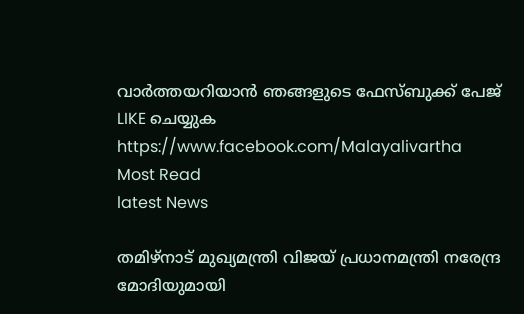വാര്‍ത്തയറിയാന്‍ ഞങ്ങളുടെ ഫേസ്‌ബുക്ക്‌ പേജ് LIKE ചെയ്യുക
https://www.facebook.com/Malayalivartha
Most Read
latest News

തമിഴ്നാട് മുഖ്യമന്ത്രി വിജയ് പ്രധാനമന്ത്രി നരേന്ദ്ര മോദിയുമായി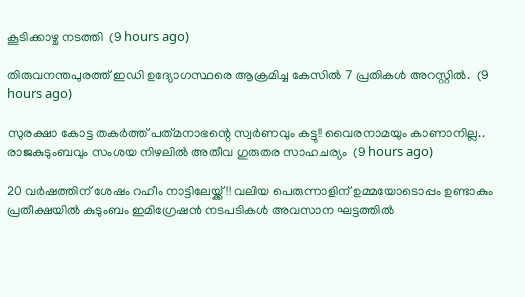കൂടിക്കാഴ്ച നടത്തി  (9 hours ago)

തിരുവനന്തപുരത്ത് ഇഡി ഉദ്യോഗസ്ഥരെ ആക്രമിച്ച കേസിൽ 7 പ്രതികൾ അറസ്റ്റിൽ.  (9 hours ago)

സുരക്ഷാ കോട്ട തകർത്ത് പത്‌മനാഭന്റെ സ്വർണവും കട്ടു!! വൈരനാമയും കാണാനില്ല.. രാജകുടുംബവും സംശയ നിഴലിൽ അതീവ ഗുരുതര സാഹചര്യം  (9 hours ago)

20 വർഷത്തിന് ശേഷം റഹീം നാട്ടിലേയ്ക്ക് !! വലിയ പെരുന്നാളിന് ഉമ്മയോടൊപ്പം ഉണ്ടാകും പ്രതീക്ഷയില്‍ കുടുംബം ഇമിഗ്രേഷൻ നടപടികൾ അവസാന ഘട്ടത്തിൽ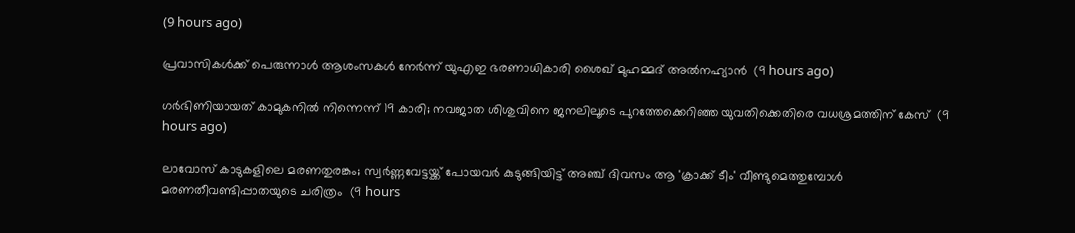(9 hours ago)

പ്രവാസികൾക്ക് പെരുന്നാൾ ആശംസകൾ നേർന്ന് യുഎഇ ഭരണാധികാരി ശൈഖ് മുഹമ്മദ് അൽനഹ്യാൻ  (9 hours ago)

ഗർഭിണിയായത് കാമുകനിൽ നിന്നെന്ന് 19 കാരി; നവജാത ശിശുവിനെ ജനലിലൂടെ പുറത്തേക്കെറിഞ്ഞ യുവതിക്കെതിരെ വധശ്രമത്തിന് കേസ്  (9 hours ago)

ലാവോസ് കാടുകളിലെ മരണതുരങ്കം; സ്വര്‍ണ്ണവേട്ടയ്ക്ക് പോയവർ കുടുങ്ങിയിട്ട് അഞ്ച് ദിവസം ആ 'ക്രാക്ക് ടീം' വീണ്ടുമെത്തുമ്പോള്‍ മരണതീവണ്ടിപ്പാതയുടെ ചരിത്രം  (9 hours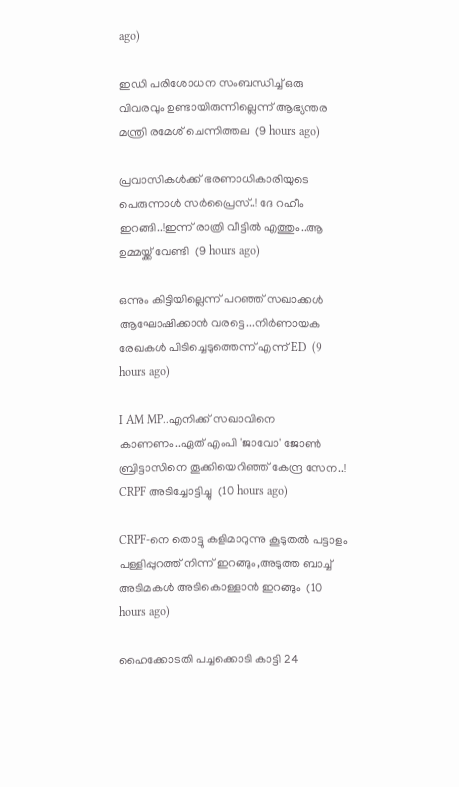ago)

ഇഡി പരിശോധന സംബന്ധിച്ച് ഒരു വിവരവും ‌ഉണ്ടായിരുന്നില്ലെന്ന് ആഭ്യന്തര മന്ത്രി രമേശ് ചെന്നിത്തല  (9 hours ago)

പ്രവാസികൾക്ക് ഭരണാധികാരിയുടെ പെരുന്നാൾ സർപ്രൈസ്..! ദേ റഹീം ഇറങ്ങി..!ഇന്ന് രാത്രി വീട്ടിൽ എത്തും..ആ ഉമ്മയ്ക്ക് വേണ്ടി  (9 hours ago)

ഒന്നും കിട്ടിയില്ലെന്ന് പറഞ്ഞ് സഖാക്കള്‍ ആഘോഷിക്കാന്‍ വരട്ടെ...നിർണായക രേഖകൾ പിടിച്ചെടുത്തെന്ന് എന്ന് ED  (9 hours ago)

I AM MP..എനിക്ക് സഖാവിനെ കാണണം..ഏത് എംപി 'ജാവോ' ജോൺ ബ്രിട്ടാസിനെ തൂക്കിയെറിഞ്ഞ് കേന്ദ്ര സേന..! CRPF അടിച്ചോട്ടിച്ചു  (10 hours ago)

CRPF-നെ തൊട്ടു കളിമാറുന്നു കൂടുതൽ പട്ടാളം പള്ളിപ്പുറത്ത് നിന്ന് ഇറങ്ങും,അടുത്ത ബാച്ച് അടിമകൾ അടികൊള്ളാൻ ഇറങ്ങും  (10 hours ago)

ഹൈക്കോടതി പച്ചക്കൊടി കാട്ടി 24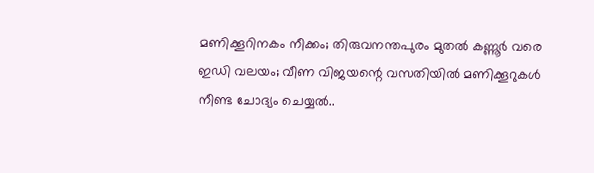മണിക്കൂറിനകം നീക്കം; തിരുവനന്തപുരം മുതൽ കണ്ണൂർ വരെ ഇഡി വലയം; വീണ വിജയന്റെ വസതിയിൽ മണിക്കൂറുകൾ നീണ്ട ചോദ്യം ചെയ്യൽ..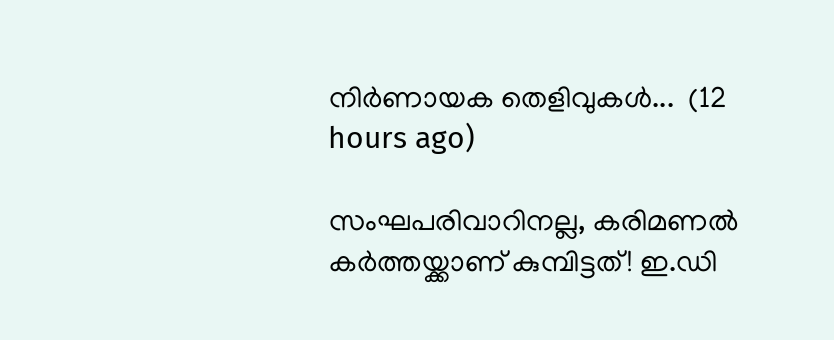നിർണായക തെളിവുകൾ...  (12 hours ago)

സംഘപരിവാറിനല്ല, കരിമണൽ കർത്തയ്ക്കാണ് കുമ്പിട്ടത്! ഇ.ഡി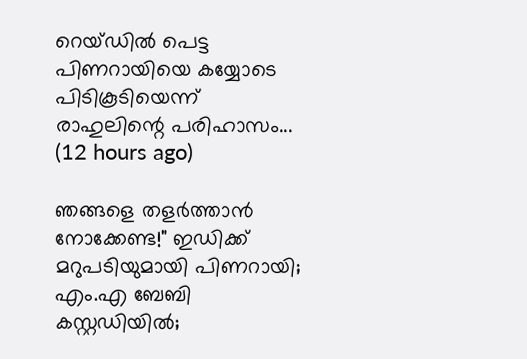റെയ്ഡിൽ പെട്ട പിണറായിയെ കയ്യോടെ പിടികൂടിയെന്ന് രാഹുലിന്റെ പരിഹാസം...  (12 hours ago)

ഞങ്ങളെ തളർത്താൻ നോക്കേണ്ട!" ഇഡിക്ക് മറുപടിയുമായി പിണറായി; എം.എ ബേബി കസ്റ്റഡിയിൽ;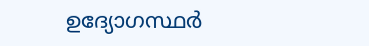ഉദ്യോഗസ്ഥർ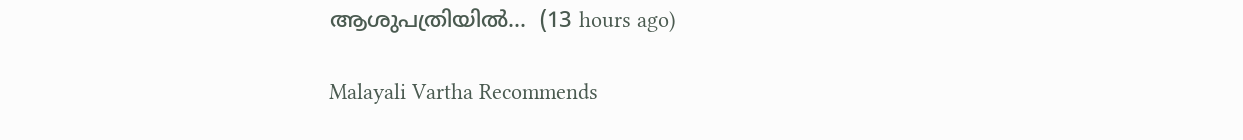ആശുപത്രിയിൽ...  (13 hours ago)

Malayali Vartha Recommends